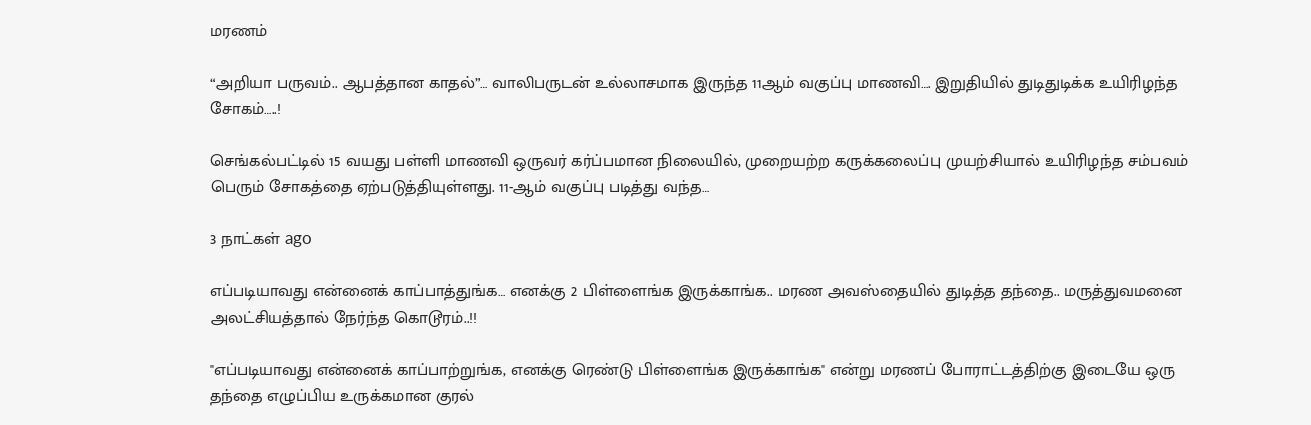மரணம்

“அறியா பருவம்.. ஆபத்தான காதல்”… வாலிபருடன் உல்லாசமாக இருந்த 11ஆம் வகுப்பு மாணவி…. இறுதியில் துடிதுடிக்க உயிரிழந்த சோகம்…..!

செங்கல்பட்டில் 15 வயது பள்ளி மாணவி ஒருவர் கர்ப்பமான நிலையில், முறையற்ற கருக்கலைப்பு முயற்சியால் உயிரிழந்த சம்பவம் பெரும் சோகத்தை ஏற்படுத்தியுள்ளது. 11-ஆம் வகுப்பு படித்து வந்த…

3 நாட்கள் ago

எப்படியாவது என்னைக் காப்பாத்துங்க… எனக்கு 2 பிள்ளைங்க இருக்காங்க.. மரண அவஸ்தையில் துடித்த தந்தை.. மருத்துவமனை அலட்சியத்தால் நேர்ந்த கொடூரம்..!!

"எப்படியாவது என்னைக் காப்பாற்றுங்க, எனக்கு ரெண்டு பிள்ளைங்க இருக்காங்க" என்று மரணப் போராட்டத்திற்கு இடையே ஒரு தந்தை எழுப்பிய உருக்கமான குரல்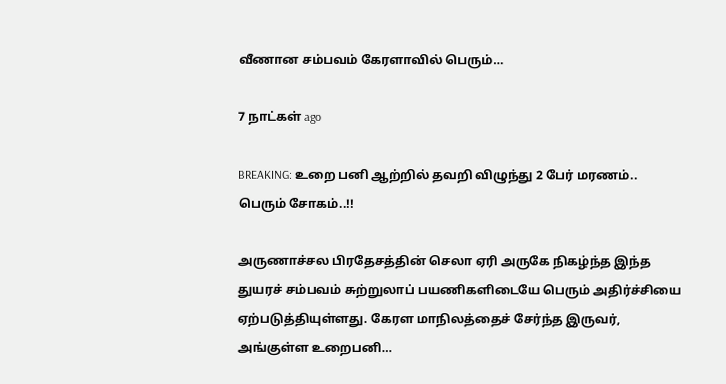வீணான சம்பவம் கேரளாவில் பெரும்…

7 நாட்கள் ago

BREAKING: உறை பனி ஆற்றில் தவறி விழுந்து 2 பேர் மரணம்.. பெரும் சோகம்..!!

அருணாச்சல பிரதேசத்தின் செலா ஏரி அருகே நிகழ்ந்த இந்த துயரச் சம்பவம் சுற்றுலாப் பயணிகளிடையே பெரும் அதிர்ச்சியை ஏற்படுத்தியுள்ளது. கேரள மாநிலத்தைச் சேர்ந்த இருவர், அங்குள்ள உறைபனி…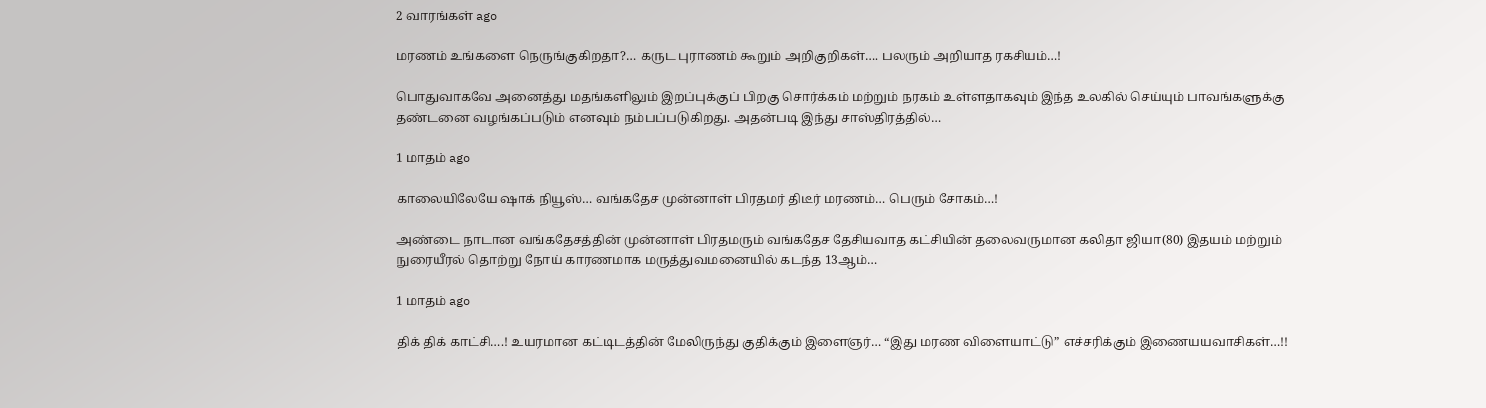2 வாரங்கள் ago

மரணம் உங்களை நெருங்குகிறதா?… கருட புராணம் கூறும் அறிகுறிகள்…. பலரும் அறியாத ரகசியம்…!

பொதுவாகவே அனைத்து மதங்களிலும் இறப்புக்குப் பிறகு சொர்க்கம் மற்றும் நரகம் உள்ளதாகவும் இந்த உலகில் செய்யும் பாவங்களுக்கு தண்டனை வழங்கப்படும் எனவும் நம்பப்படுகிறது. அதன்படி இந்து சாஸ்திரத்தில்…

1 மாதம் ago

காலையிலேயே ஷாக் நியூஸ்… வங்கதேச முன்னாள் பிரதமர் திடீர் மரணம்… பெரும் சோகம்…!

அண்டை நாடான வங்கதேசத்தின் முன்னாள் பிரதமரும் வங்கதேச தேசியவாத கட்சியின் தலைவருமான கலிதா ஜியா(80) இதயம் மற்றும் நுரையீரல் தொற்று நோய் காரணமாக மருத்துவமனையில் கடந்த 13ஆம்…

1 மாதம் ago

திக் திக் காட்சி….! உயரமான கட்டிடத்தின் மேலிருந்து குதிக்கும் இளைஞர்… “இது மரண விளையாட்டு” எச்சரிக்கும் இணையயவாசிகள்…!!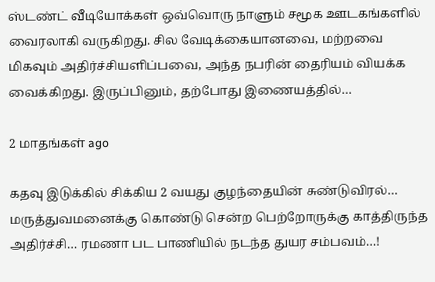ஸ்டண்ட் வீடியோக்கள் ஒவ்வொரு நாளும் சமூக ஊடகங்களில்  வைரலாகி வருகிறது. சில வேடிக்கையானவை, மற்றவை மிகவும் அதிர்ச்சியளிப்பவை, அந்த நபரின் தைரியம் வியக்க வைக்கிறது. இருப்பினும், தற்போது இணையத்தில்…

2 மாதங்கள் ago

கதவு இடுக்கில் சிக்கிய 2 வயது குழந்தையின் சுண்டுவிரல்… மருத்துவமனைக்கு கொண்டு சென்ற பெற்றோருக்கு காத்திருந்த அதிர்ச்சி… ரமணா பட பாணியில் நடந்த துயர சம்பவம்…!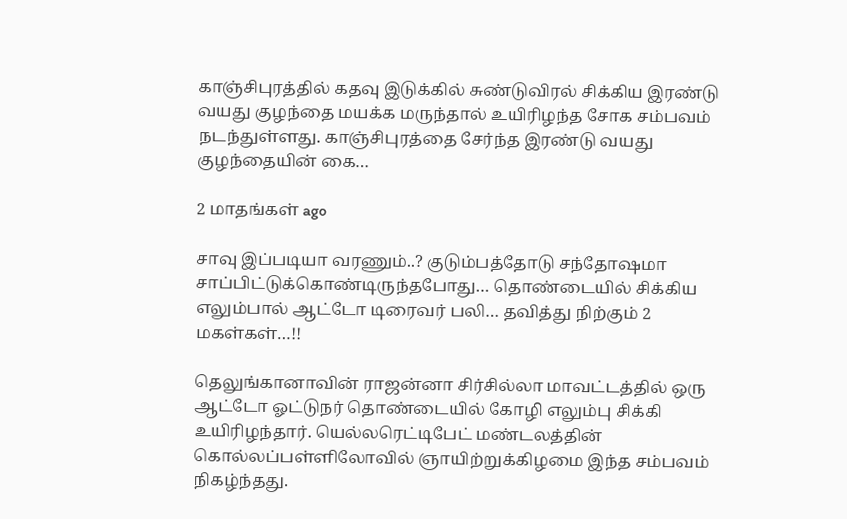காஞ்சிபுரத்தில் கதவு இடுக்கில் சுண்டுவிரல் சிக்கிய இரண்டு வயது குழந்தை மயக்க மருந்தால் உயிரிழந்த சோக சம்பவம் நடந்துள்ளது. காஞ்சிபுரத்தை சேர்ந்த இரண்டு வயது குழந்தையின் கை…

2 மாதங்கள் ago

சாவு இப்படியா வரணும்..? குடும்பத்தோடு சந்தோஷமா சாப்பிட்டுக்கொண்டிருந்தபோது… தொண்டையில் சிக்கிய எலும்பால் ஆட்டோ டிரைவர் பலி… தவித்து நிற்கும் 2 மகள்கள்…!!

தெலுங்கானாவின் ராஜன்னா சிர்சில்லா மாவட்டத்தில் ஒரு ஆட்டோ ஓட்டுநர் தொண்டையில் கோழி எலும்பு சிக்கி உயிரிழந்தார். யெல்லரெட்டிபேட் மண்டலத்தின் கொல்லப்பள்ளிலோவில் ஞாயிற்றுக்கிழமை இந்த சம்பவம் நிகழ்ந்தது.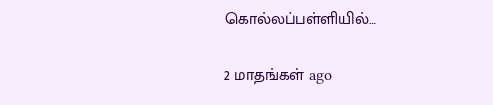கொல்லப்பள்ளியில்…

2 மாதங்கள் ago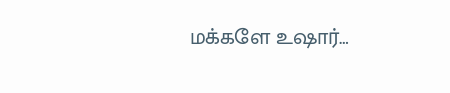மக்களே உஷார்…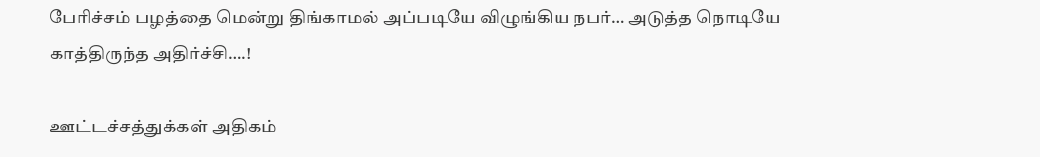பேரிச்சம் பழத்தை மென்று திங்காமல் அப்படியே விழுங்கிய நபர்… அடுத்த நொடியே காத்திருந்த அதிர்ச்சி….!

ஊட்டச்சத்துக்கள் அதிகம்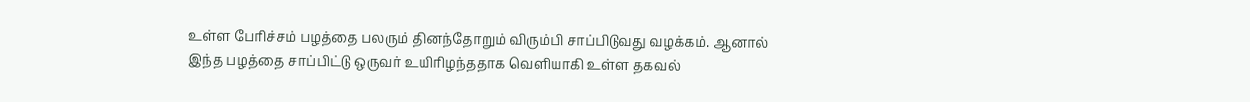உள்ள பேரிச்சம் பழத்தை பலரும் தினந்தோறும் விரும்பி சாப்பிடுவது வழக்கம். ஆனால் இந்த பழத்தை சாப்பிட்டு ஒருவர் உயிரிழந்ததாக வெளியாகி உள்ள தகவல்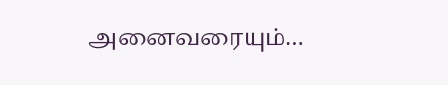அனைவரையும்…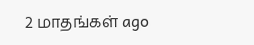2 மாதங்கள் ago